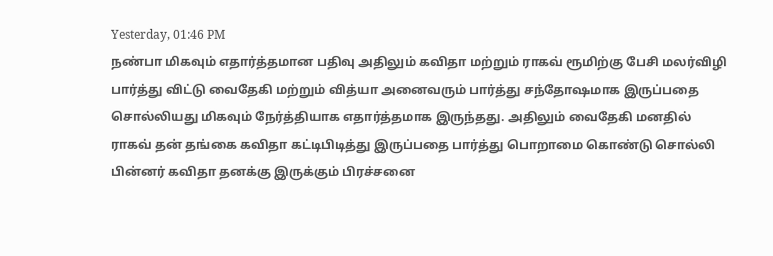Yesterday, 01:46 PM
நண்பா மிகவும் எதார்த்தமான பதிவு அதிலும் கவிதா மற்றும் ராகவ் ரூமிற்கு பேசி மலர்விழி பார்த்து விட்டு வைதேகி மற்றும் வித்யா அனைவரும் பார்த்து சந்தோஷமாக இருப்பதை சொல்லியது மிகவும் நேர்த்தியாக எதார்த்தமாக இருந்தது. அதிலும் வைதேகி மனதில் ராகவ் தன் தங்கை கவிதா கட்டிபிடித்து இருப்பதை பார்த்து பொறாமை கொண்டு சொல்லி பின்னர் கவிதா தனக்கு இருக்கும் பிரச்சனை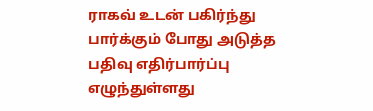ராகவ் உடன் பகிர்ந்து பார்க்கும் போது அடுத்த பதிவு எதிர்பார்ப்பு எழுந்துள்ளது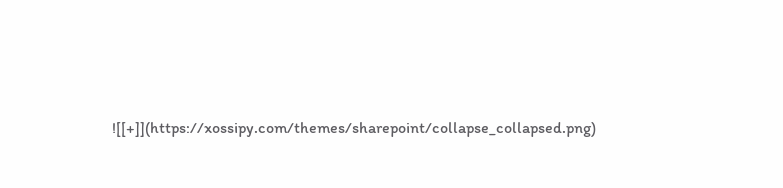![[+]](https://xossipy.com/themes/sharepoint/collapse_collapsed.png)